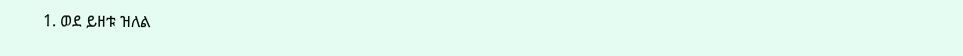1. ወደ ይዘቱ ዝለል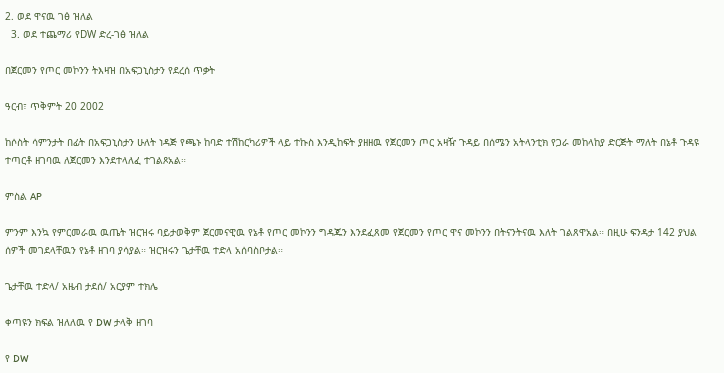2. ወደ ዋናዉ ገፅ ዝለል
  3. ወደ ተጨማሪ የDW ድረ-ገፅ ዝለል

በጀርመን የጦር መኮንን ትእዛዝ በአፍጋኒስታን የደረሰ ጥቃት

ዓርብ፣ ጥቅምት 20 2002

ከሶስት ሳምንታት በፊት በአፍጋኒስታን ሁለት ነዳጅ የጫኑ ከባድ ተሽከርካሪዎች ላይ ተኩስ እንዲከፍት ያዘዘዉ የጀርመን ጦር አዛዥ ጉዳይ በሰሜን አትላንቲክ የጋራ መከላከያ ድርጅት ማለት በኔቶ ጉዳዩ ተጣርቶ ዘገባዉ ለጀርመን እንደተላለፈ ተገልጾአል።

ምስል AP

ምንም እንኳ የምርመራዉ ዉጤት ዝርዝሩ ባይታወቅም ጀርመናዊዉ የኔቶ የጦር መኮንን ግዳጁን እንደፈጸመ የጀርመን የጦር ዋና መኮንን በትናንትናዉ እለት ገልጸዋአል። በዚሁ ፍንዳታ 142 ያህል ሰዎች መገደላቸዉን የኔቶ ዘገባ ያሳያል። ዝርዝሩን ጌታቸዉ ተድላ አሰባስቦታል።

ጌታቸዉ ተድላ/ አዜብ ታደሰ/ አርያም ተክሌ

ቀጣዩን ክፍል ዝለለዉ የ DW ታላቅ ዘገባ

የ DW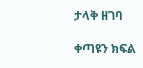ታላቅ ዘገባ

ቀጣዩን ክፍል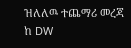ዝለለዉ ተጨማሪ መረጃ ከ DW